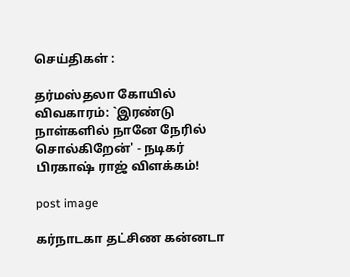செய்திகள் :

தர்மஸ்தலா கோயில் விவகாரம்: `இரண்டு நாள்களில் நானே நேரில் சொல்கிறேன்' - நடிகர் பிரகாஷ் ராஜ் விளக்கம்!

post image

கர்நாடகா தட்சிண கன்னடா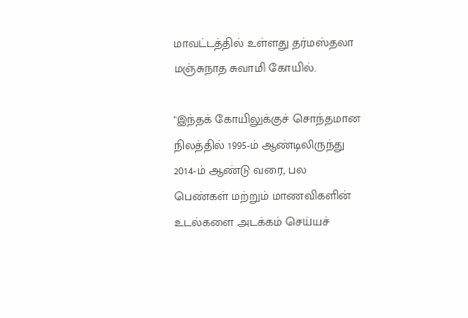மாவட்டத்தில் உள்ளது தர்மஸ்தலா மஞ்சுநாத சுவாமி கோயில்.

"இந்தக் கோயிலுக்குச் சொந்தமான நிலத்தில் 1995-ம் ஆண்டிலிருந்து 2014-ம் ஆண்டு வரை, பல பெண்கள் மற்றும் மாணவிகளின் உடல்களை அடக்கம் செய்யச்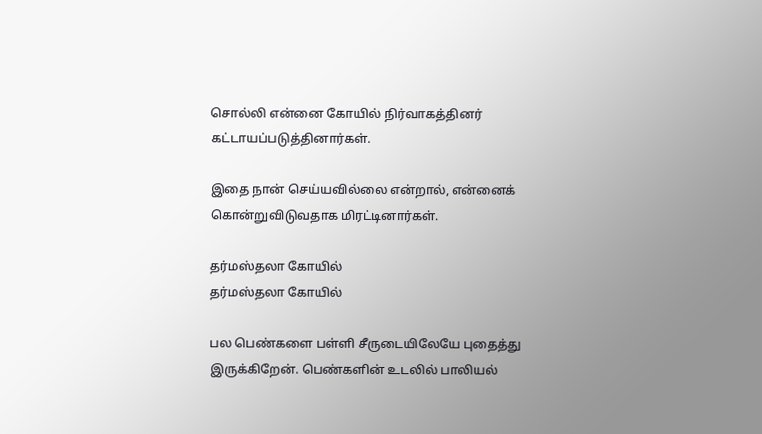சொல்லி என்னை கோயில் நிர்வாகத்தினர் கட்டாயப்படுத்தினார்கள்.

இதை நான் செய்யவில்லை என்றால், என்னைக் கொன்றுவிடுவதாக மிரட்டினார்கள்.

தர்மஸ்தலா கோயில்
தர்மஸ்தலா கோயில்

பல பெண்களை பள்ளி சீருடையிலேயே புதைத்து இருக்கிறேன். பெண்களின் உடலில் பாலியல்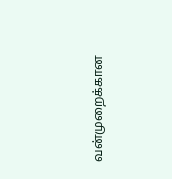வன்முறைக்கான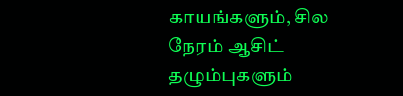காயங்களும், சில நேரம் ஆசிட் தழும்புகளும்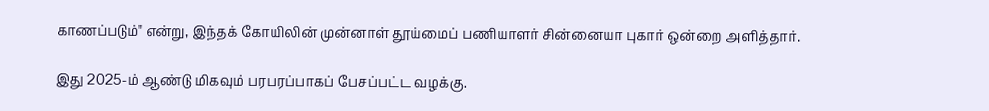காணப்படும்" என்று, இந்தக் கோயிலின் முன்னாள் தூய்மைப் பணியாளர் சின்னையா புகார் ஒன்றை அளித்தார்.

இது 2025-ம் ஆண்டு மிகவும் பரபரப்பாகப் பேசப்பட்ட வழக்கு.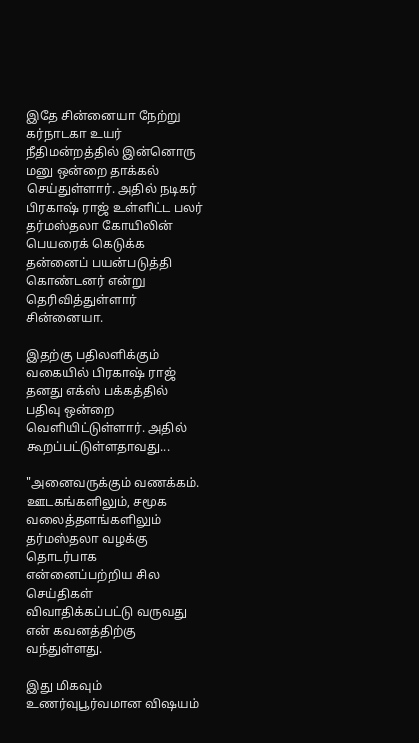இதே சின்னையா நேற்று கர்நாடகா உயர் நீதிமன்றத்தில் இன்னொரு மனு ஒன்றை தாக்கல் செய்துள்ளார். அதில் நடிகர் பிரகாஷ் ராஜ் உள்ளிட்ட பலர் தர்மஸ்தலா கோயிலின் பெயரைக் கெடுக்க தன்னைப் பயன்படுத்தி கொண்டனர் என்று தெரிவித்துள்ளார் சின்னையா.

இதற்கு பதிலளிக்கும் வகையில் பிரகாஷ் ராஜ் தனது எக்ஸ் பக்கத்தில் பதிவு ஒன்றை வெளியிட்டுள்ளார். அதில் கூறப்பட்டுள்ளதாவது...

"அனைவருக்கும் வணக்கம். ஊடகங்களிலும், சமூக வலைத்தளங்களிலும் தர்மஸ்தலா வழக்கு தொடர்பாக என்னைப்பற்றிய சில செய்திகள் விவாதிக்கப்பட்டு வருவது என் கவனத்திற்கு வந்துள்ளது.

இது மிகவும் உணர்வுபூர்வமான விஷயம்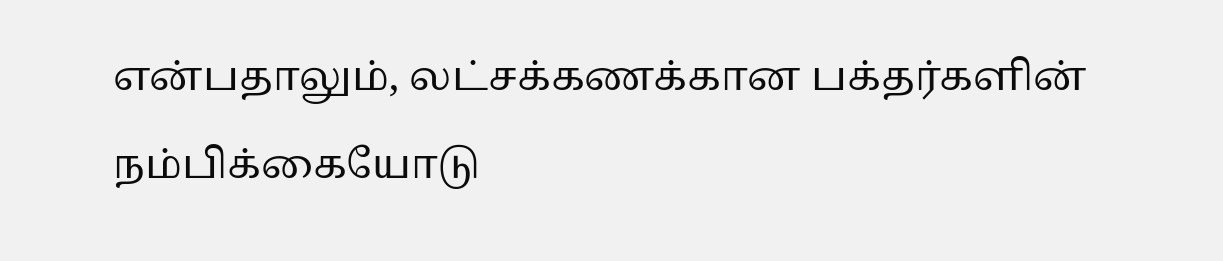என்பதாலும், லட்சக்கணக்கான பக்தர்களின் நம்பிக்கையோடு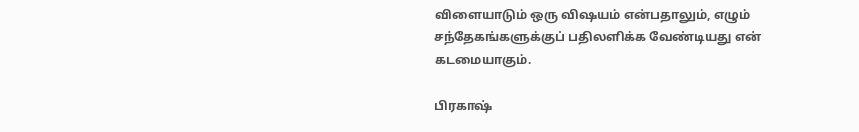விளையாடும் ஒரு விஷயம் என்பதாலும், எழும் சந்தேகங்களுக்குப் பதிலளிக்க வேண்டியது என் கடமையாகும்.

பிரகாஷ்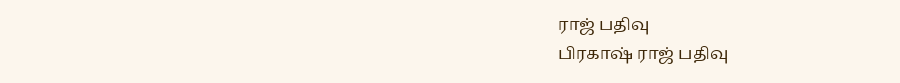ராஜ் பதிவு
பிரகாஷ் ராஜ் பதிவு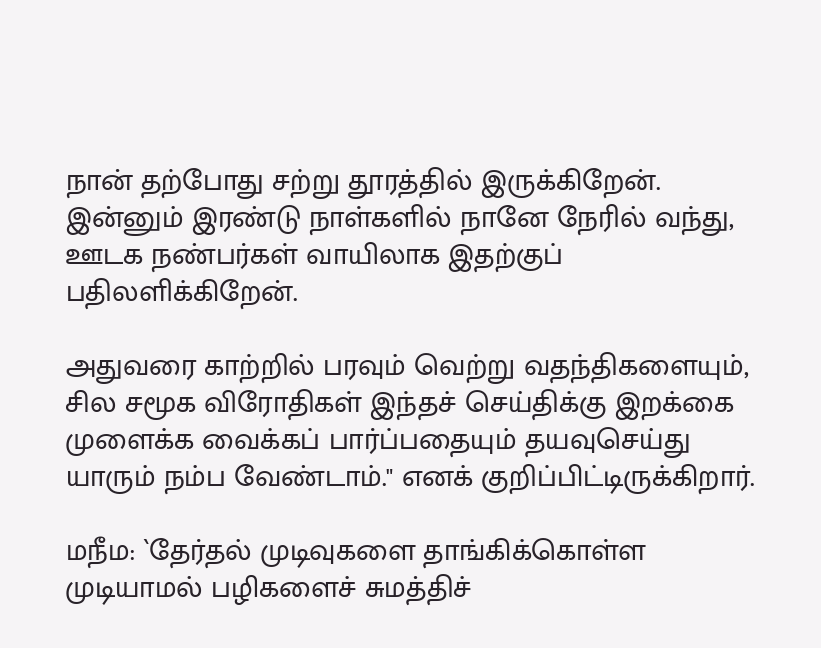நான் தற்போது சற்று தூரத்தில் இருக்கிறேன். இன்னும் இரண்டு நாள்களில் நானே நேரில் வந்து, ஊடக நண்பர்கள் வாயிலாக இதற்குப் பதிலளிக்கிறேன்.

அதுவரை காற்றில் பரவும் வெற்று வதந்திகளையும், சில சமூக விரோதிகள் இந்தச் செய்திக்கு இறக்கை முளைக்க வைக்கப் பார்ப்பதையும் தயவுசெய்து யாரும் நம்ப வேண்டாம்." எனக் குறிப்பிட்டிருக்கிறார்.

மநீம: `தேர்தல் முடிவுகளை தாங்கிக்கொள்ள முடியாமல் பழிகளைச் சுமத்திச்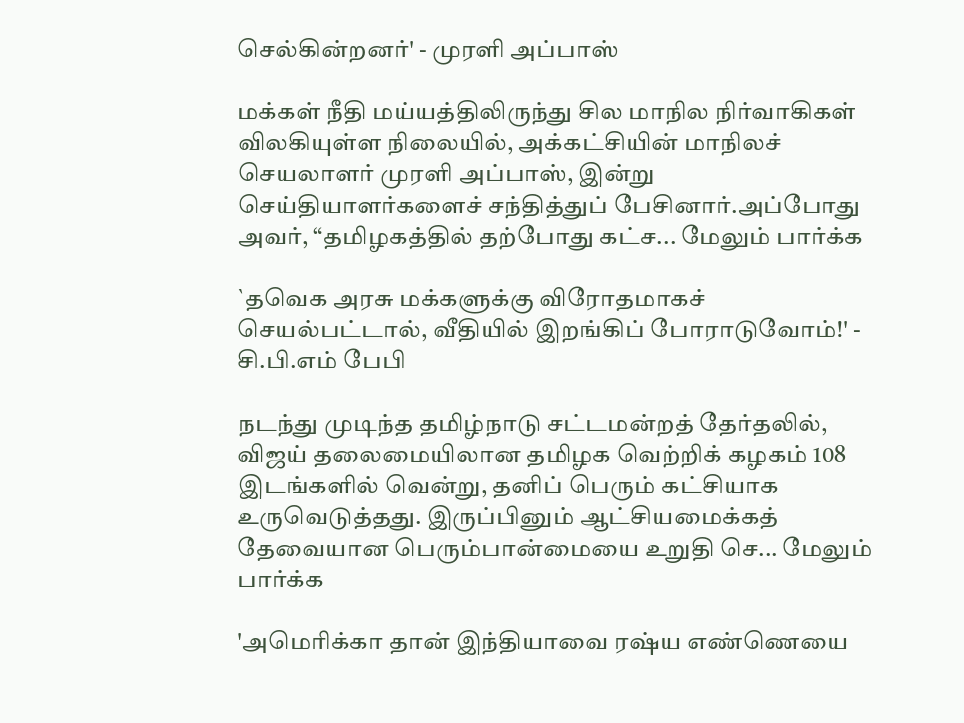செல்கின்றனர்' - முரளி அப்பாஸ்

மக்கள் நீதி மய்யத்திலிருந்து சில மாநில நிர்வாகிகள் விலகியுள்ள நிலையில், அக்கட்சியின் மாநிலச் செயலாளர் முரளி அப்பாஸ், இன்று செய்தியாளர்களைச் சந்தித்துப் பேசினார்.அப்போது அவர், “தமிழகத்தில் தற்போது கட்ச... மேலும் பார்க்க

`தவெக அரசு மக்களுக்கு விரோதமாகச் செயல்பட்டால், வீதியில் இறங்கிப் போராடுவோம்!' - சி.பி.எம் பேபி

நடந்து முடிந்த தமிழ்நாடு சட்டமன்றத் தேர்தலில், விஜய் தலைமையிலான தமிழக வெற்றிக் கழகம் 108 இடங்களில் வென்று, தனிப் பெரும் கட்சியாக உருவெடுத்தது. இருப்பினும் ஆட்சியமைக்கத் தேவையான பெரும்பான்மையை உறுதி செ... மேலும் பார்க்க

'அமெரிக்கா தான் இந்தியாவை ரஷ்ய எண்ணெயை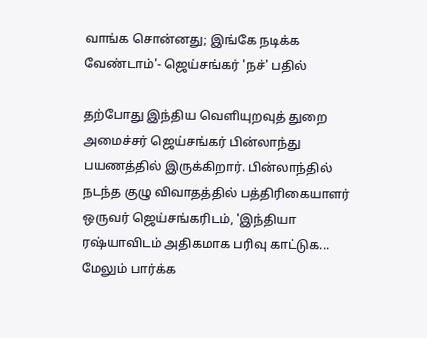வாங்க சொன்னது; இங்கே நடிக்க வேண்டாம்'- ஜெய்சங்கர் 'நச்' பதில்

தற்போது இந்திய வெளியுறவுத் துறை அமைச்சர் ஜெய்சங்கர் பின்லாந்து பயணத்தில் இருக்கிறார். பின்லாந்தில் நடந்த குழு விவாதத்தில் பத்திரிகையாளர் ஒருவர் ஜெய்சங்கரிடம், 'இந்தியா ரஷ்யாவிடம் அதிகமாக பரிவு காட்டுக... மேலும் பார்க்க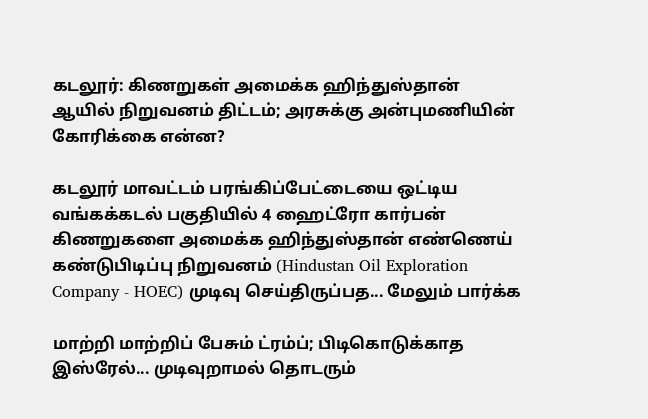கடலூர்: கிணறுகள் அமைக்க ஹிந்துஸ்தான் ஆயில் நிறுவனம் திட்டம்; அரசுக்கு அன்புமணியின் கோரிக்கை என்ன?

கடலூர் மாவட்டம் பரங்கிப்பேட்டையை ஒட்டிய வங்கக்கடல் பகுதியில் 4 ஹைட்ரோ கார்பன் கிணறுகளை அமைக்க ஹிந்துஸ்தான் எண்ணெய் கண்டுபிடிப்பு நிறுவனம் (Hindustan Oil Exploration Company - HOEC) முடிவு செய்திருப்பத... மேலும் பார்க்க

மாற்றி மாற்றிப் பேசும் ட்ரம்ப்; பிடிகொடுக்காத இஸ்ரேல்... முடிவுறாமல் தொடரும்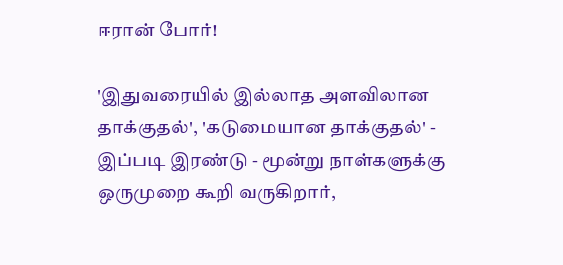ஈரான் போர்!

'இதுவரையில் இல்லாத அளவிலான தாக்குதல்', 'கடுமையான தாக்குதல்' - இப்படி இரண்டு - மூன்று நாள்களுக்கு ஒருமுறை கூறி வருகிறார்,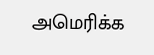அமெரிக்க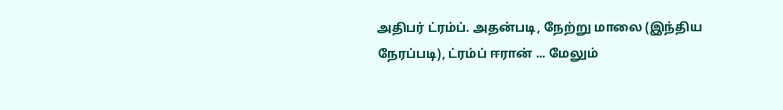அதிபர் ட்ரம்ப். அதன்படி, நேற்று மாலை (இந்திய நேரப்படி), ட்ரம்ப் ஈரான் ... மேலும்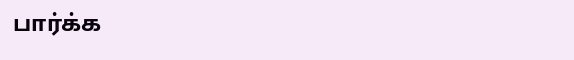பார்க்க